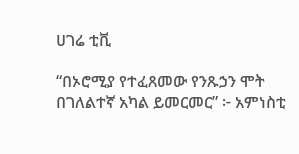ሀገሬ ቲቪ

“በኦሮሚያ የተፈጸመው የንጹኃን ሞት በገለልተኛ አካል ይመርመር” ፦ አምነስቲ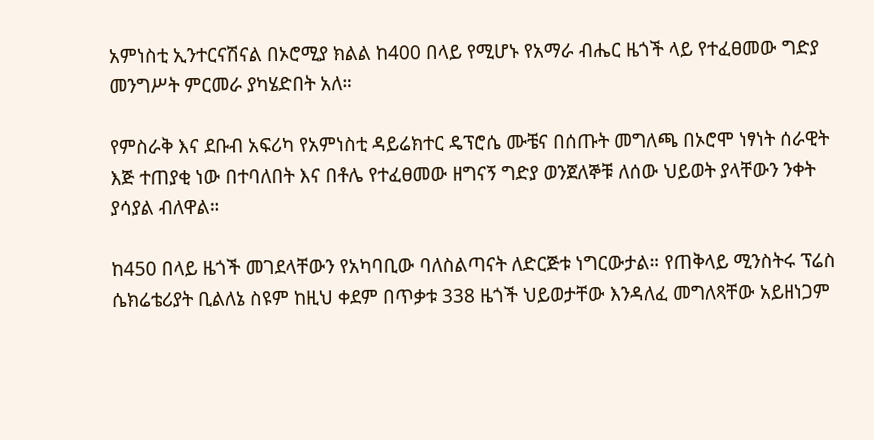አምነስቲ ኢንተርናሽናል በኦሮሚያ ክልል ከ400 በላይ የሚሆኑ የአማራ ብሔር ዜጎች ላይ የተፈፀመው ግድያ መንግሥት ምርመራ ያካሄድበት አለ።

የምስራቅ እና ደቡብ አፍሪካ የአምነስቲ ዳይሬክተር ዴፕሮሴ ሙቼና በሰጡት መግለጫ በኦሮሞ ነፃነት ሰራዊት እጅ ተጠያቂ ነው በተባለበት እና በቶሌ የተፈፀመው ዘግናኝ ግድያ ወንጀለኞቹ ለሰው ህይወት ያላቸውን ንቀት ያሳያል ብለዋል።

ከ450 በላይ ዜጎች መገደላቸውን የአካባቢው ባለስልጣናት ለድርጅቱ ነግርውታል። የጠቅላይ ሚንስትሩ ፕሬስ ሴክሬቴሪያት ቢልለኔ ስዩም ከዚህ ቀደም በጥቃቱ 338 ዜጎች ህይወታቸው እንዳለፈ መግለጻቸው አይዘነጋም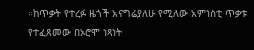።ከጥቃት የተረፉ ዜጎች አናግሬያለሁ የሚለው አምነስቲ ጥቃቱ የተፈጸመው በኦሮሞ ነጻነት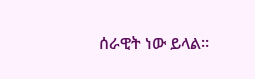ሰራዊት ነው ይላል።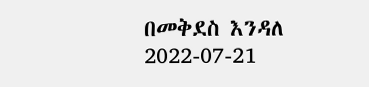በመቅደስ እንዳለ
2022-07-21